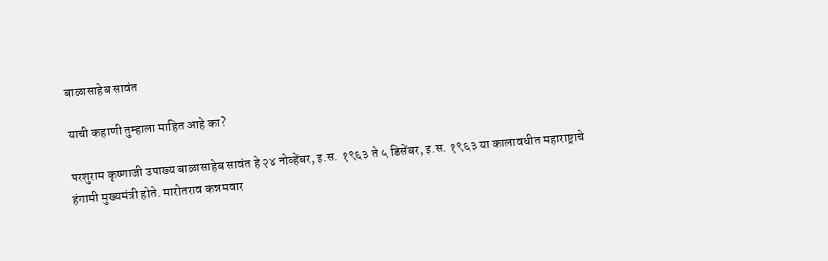बाळासाहेब सावंत

याची कहाणी तुम्हाला माहित आहे का?

परशुराम कृष्णाजी उपाख्य बाळासाहेब सावंत हे २४ नोव्हेंबर, इ.स. १९६३ ते ५ डिसेंबर, इ.स. १९६३ या कालावधीत महाराष्ट्राचे हंगामी मुख्यमंत्री होते. मारोतराव कन्नमवार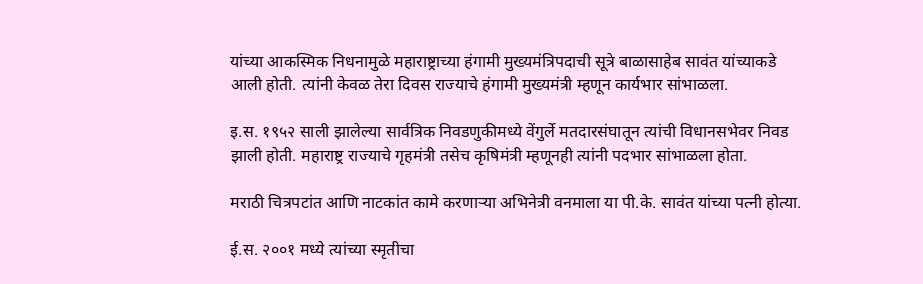यांच्या आकस्मिक निधनामुळे महाराष्ट्राच्या हंगामी मुख्यमंत्रिपदाची सूत्रे बाळासाहेब सावंत यांच्याकडे आली होती. त्यांनी केवळ तेरा दिवस राज्याचे हंगामी मुख्यमंत्री म्हणून कार्यभार सांभाळला.

इ.स. १९५२ साली झालेल्या सार्वत्रिक निवडणुकीमध्ये वेंगुर्ले मतदारसंघातून त्यांची विधानसभेवर निवड झाली होती. महाराष्ट्र राज्याचे गृहमंत्री तसेच कृषिमंत्री म्हणूनही त्यांनी पदभार सांभाळला होता.

मराठी चित्रपटांत आणि नाटकांत कामे करणाऱ्या अभिनेत्री वनमाला या पी.के. सावंत यांच्या पत्नी होत्या.

ई.स. २००१ मध्ये त्यांच्या स्मृतीचा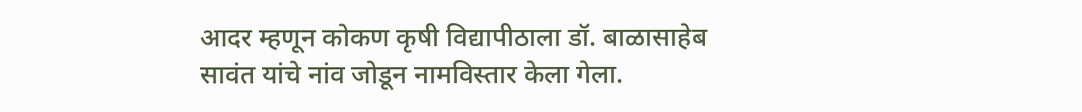आदर म्हणून कोकण कृषी विद्यापीठाला डॉ. बाळासाहेब सावंत यांचे नांव जोडून नामविस्तार केला गेला.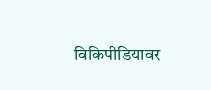विकिपीडियावर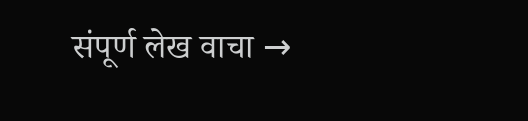संपूर्ण लेख वाचा →